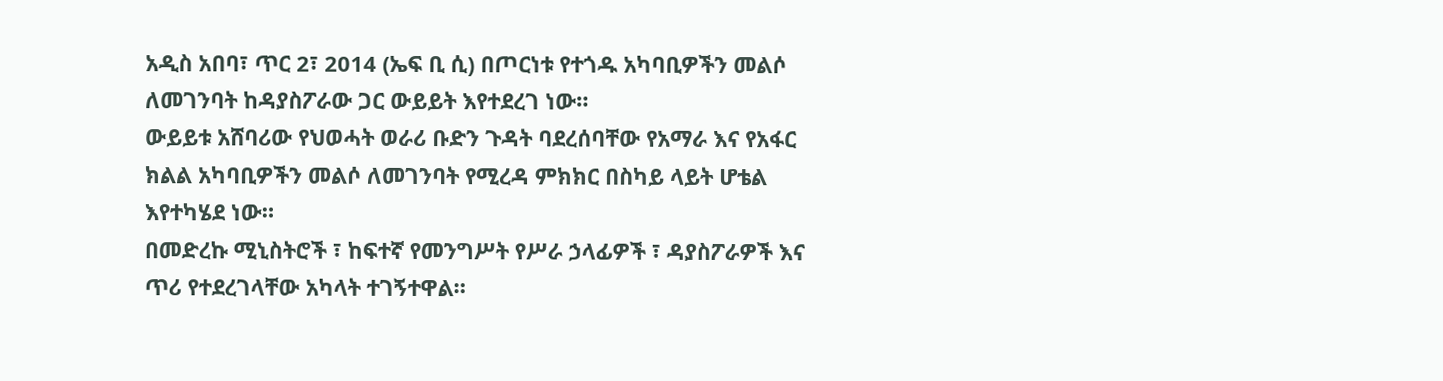አዲስ አበባ፣ ጥር 2፣ 2014 (ኤፍ ቢ ሲ) በጦርነቱ የተጎዱ አካባቢዎችን መልሶ ለመገንባት ከዳያስፖራው ጋር ውይይት እየተደረገ ነው።
ውይይቱ አሸባሪው የህወሓት ወራሪ ቡድን ጉዳት ባደረሰባቸው የአማራ እና የአፋር ክልል አካባቢዎችን መልሶ ለመገንባት የሚረዳ ምክክር በስካይ ላይት ሆቴል እየተካሄደ ነው።
በመድረኩ ሚኒስትሮች ፣ ከፍተኛ የመንግሥት የሥራ ኃላፊዎች ፣ ዳያስፖራዎች እና ጥሪ የተደረገላቸው አካላት ተገኝተዋል።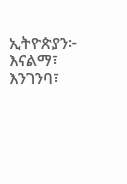ኢትዮጵያን፦ እናልማ፣ እንገንባ፣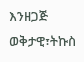እንዘጋጅ
ወቅታዊ፣ትኩስ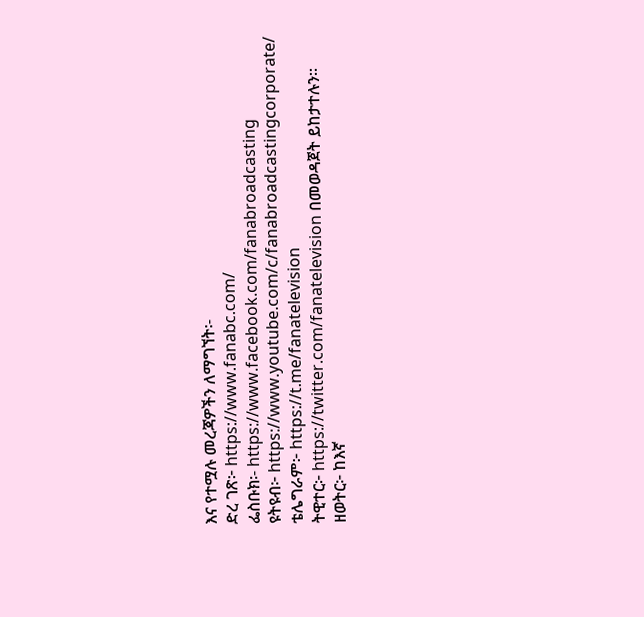እና የተሟሉ መረጃዎችን ለማግኘት፡-
ድረ ገጽ፦ https://www.fanabc.com/
ፌስቡክ፡- https://www.facebook.com/fanabroadcasting
ዩትዩብ፦ https://www.youtube.com/c/fanabroadcastingcorporate/
ቴሌግራም፦ https://t.me/fanatelevision
ትዊተር፦ https://twitter.com/fanatelevision በመወዳጀት ይከታተሉን፡፡
ዘወትር፦ ከእኛ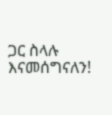ጋር ስላሉ እናመሰግናለን!